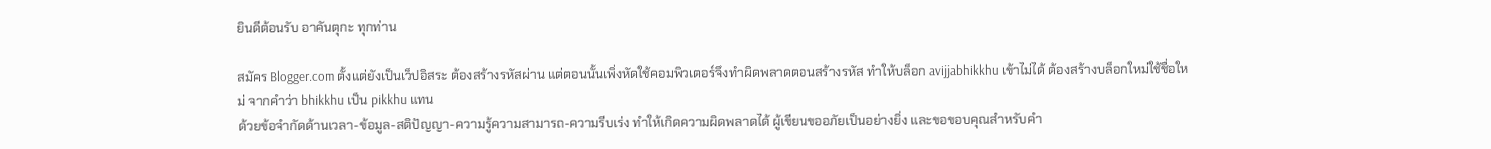ยินดีต้อนรับ อาคันตุกะ ทุกท่าน

สมัคร Blogger.com ตั้งแต่ยังเป็นเว็ปอิสระ ต้องสร้างรหัสผ่าน แต่ตอนนั้นเพิ่งหัดใช้คอมพิวเตอร์จึงทำผิดพลาดตอนสร้างรหัส ทำให้บล็อก avijjabhikkhu เข้าไม่ได้ ต้องสร้างบล็อกใหม่ใช้ชื่อใหม่ จากคำว่า bhikkhu เป็น pikkhu แทน
ด้วยข้อจำกัดด้านเวลา-ข้อมูล-สติปัญญา-ความรู้ความสามารถ-ความรีบเร่ง ทำให้เกิดความผิดพลาดได้ ผู้เขียนขออภัยเป็นอย่างยิ่ง และขอขอบคุณสำหรับคำ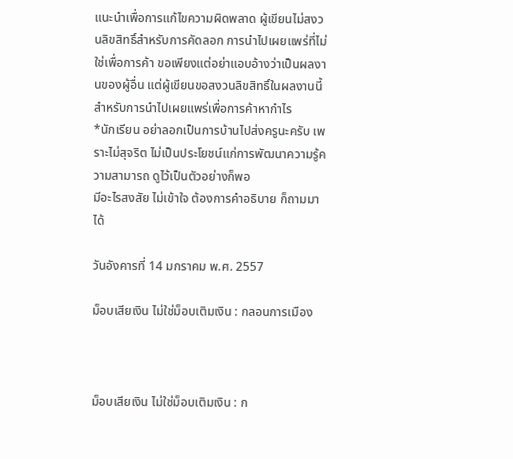แนะนำเพื่อการแก้ไขความผิดพลาด ผู้เขียนไม่สงวนลิขสิทธิ์สำหรับการคัดลอก การนำไปเผยแพร่ที่ไม่ใช่เพื่อการค้า ขอเพียงแต่อย่าแอบอ้างว่าเป็นผลงานของผู้อื่น แต่ผู้เขียนขอสงวนลิขสิทธิ์ในผลงานนี้ สำหรับการนำไปเผยแพร่เพื่อการค้าหากำไร
*นักเรียน อย่าลอกเป็นการบ้านไปส่งครูนะครับ เพราะไม่สุจริต ไม่เป็นประโยชน์แก่การพัฒนาความรู้ความสามารถ ดูไว้เป็นตัวอย่างก็พอ
มีอะไรสงสัย ไม่เข้าใจ ต้องการคำอธิบาย ก็ถามมาได้

วันอังคารที่ 14 มกราคม พ.ศ. 2557

ม็อบเสียเงิน ไม่ใช่ม็อบเติมเงิน : กลอนการเมือง



ม็อบเสียเงิน ไม่ใช่ม็อบเติมเงิน : ก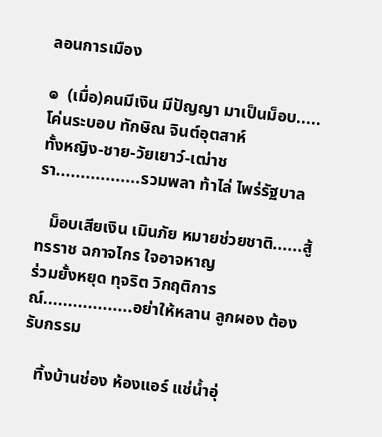ลอนการเมือง

๏  (เมื่อ)คนมีเงิน มีปัญญา มาเป็นม็อบ.....โค่นระบอบ ทักษิณ จินต์อุตสาห์
ทั้งหญิง-ชาย-วัยเยาว์-เฒ่าชรา.................รวมพลา ท้าไล่ ไพร่รัฐบาล

   ม็อบเสียเงิน เมินภัย หมายช่วยชาติ......สู้ทรราช ฉกาจไกร ใจอาจหาญ
ร่วมยั้งหยุด ทุจริต วิกฤติการณ์..................อย่าให้หลาน ลูกผอง ต้องรับกรรม

   ทิ้งบ้านช่อง ห้องแอร์ แช่น้ำอุ่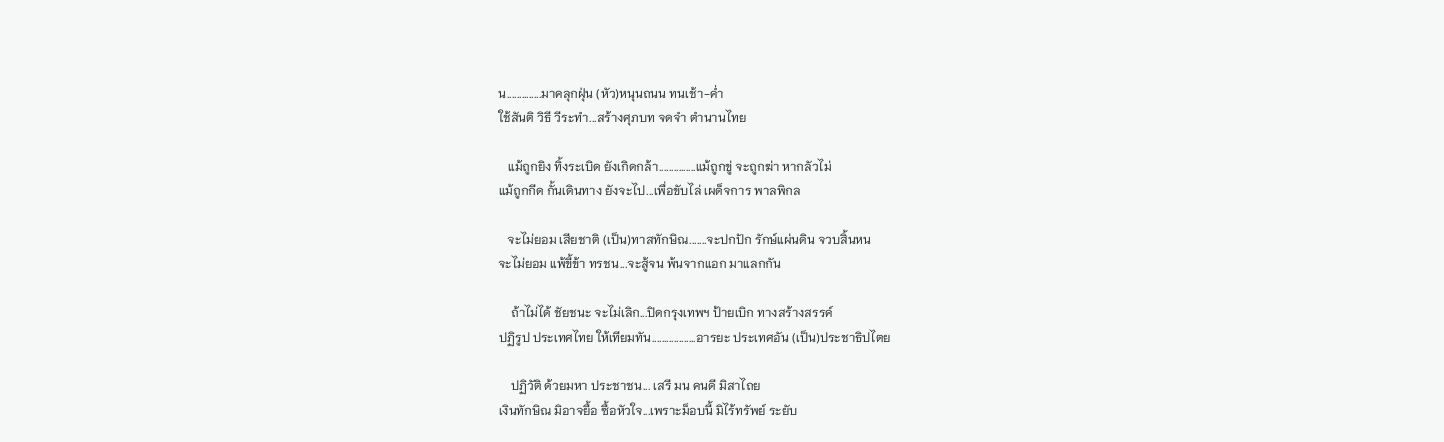น..............มาคลุกฝุ่น (หัว)หนุนถนน ทนเช้า-ค่ำ
ใช้สันติ วิธี วีระทำ...สร้างศุภบท จดจำ ตำนานไทย

   แม้ถูกยิง ทิ้งระเบิด ยังเกิดกล้า...............แม้ถูกขู่ จะถูกฆ่า หากลัวไม่
แม้ถูกกีด กั้นเดินทาง ยังจะไป...เพื่อขับไล่ เผด็จการ พาลพิกล

   จะไม่ยอม เสียชาติ (เป็น)ทาสทักษิณ.......จะปกปัก รักษ์แผ่นดิน จวบสิ้นหน
จะไม่ยอม แพ้ขี้ข้า ทรชน...จะสู้จน พ้นจากแอก มาแลกกัน

    ถ้าไม่ได้ ชัยชนะ จะไม่เลิก...ปิดกรุงเทพฯ ป้ายเบิก ทางสร้างสรรค์
ปฏิรูป ประเทศไทย ให้เทียมทัน..................อารยะ ประเทศอัน (เป็น)ประชาธิปไตย

    ปฏิวัติ ด้วยมหา ประชาชน... เสรี มน คนดี มิสาไถย
เงินทักษิณ มิอาจยื้อ ซื้อหัวใจ...เพราะม็อบนี้ มิไร้ทรัพย์ ระยับ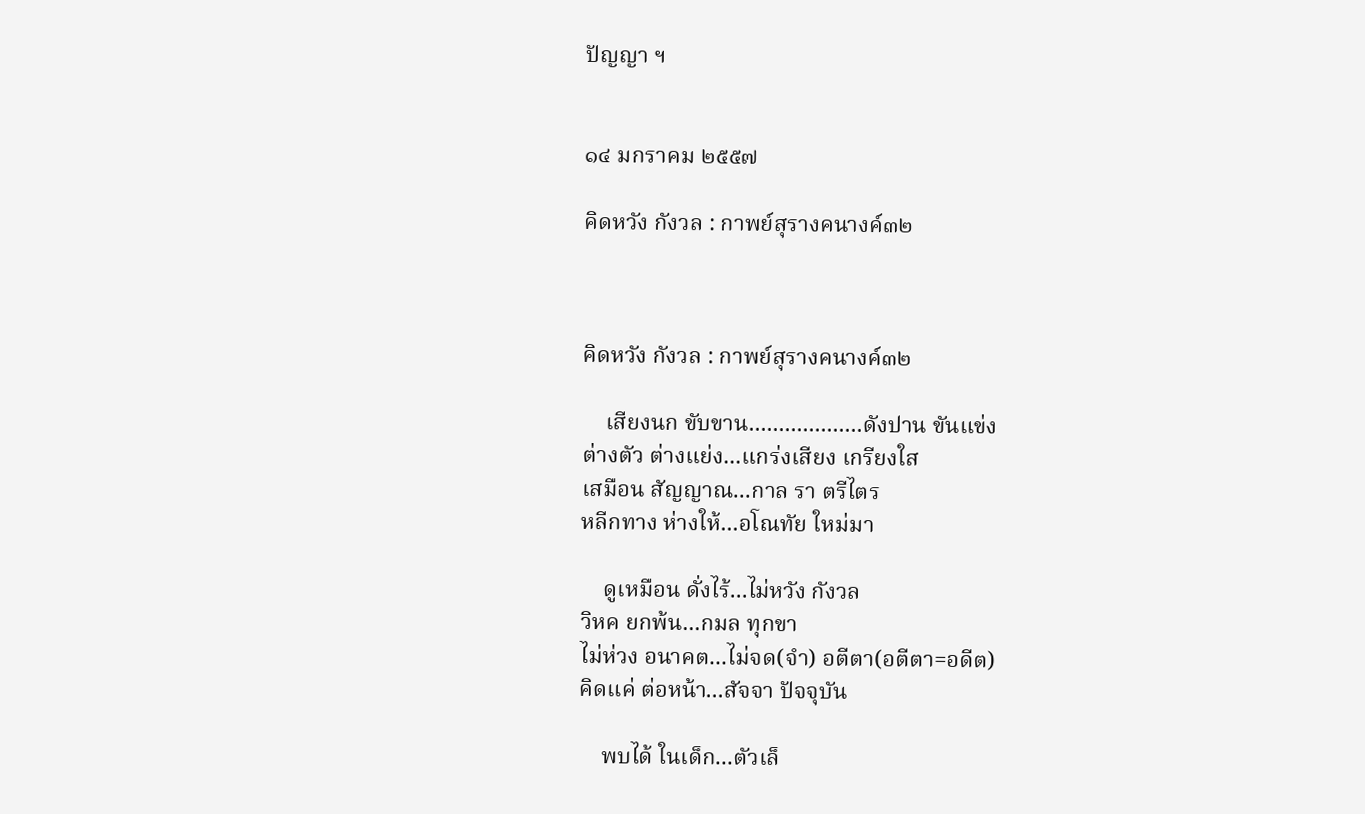ปัญญา ฯ


๑๔ มกราคม ๒๕๕๗

คิดหวัง กังวล : กาพย์สุรางคนางค์๓๒



คิดหวัง กังวล : กาพย์สุรางคนางค์๓๒

    เสียงนก ขับขาน...................ดังปาน ขันแข่ง
ต่างตัว ต่างแย่ง...แกร่งเสียง เกรียงใส
เสมือน สัญญาณ...กาล รา ตรีไตร
หลีกทาง ห่างให้...อโณทัย ใหม่มา

    ดูเหมือน ดั่งไร้...ไม่หวัง กังวล
วิหค ยกพ้น...กมล ทุกขา
ไม่ห่วง อนาคต...ไม่จด(จำ) อตีตา(อตีตา=อดีต)
คิดแค่ ต่อหน้า...สัจจา ปัจจุบัน

    พบได้ ในเด็ก...ตัวเล็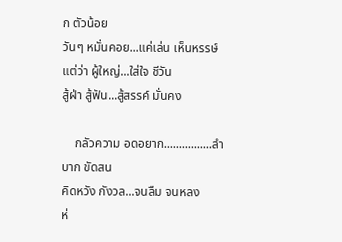ก ตัวน้อย
วันๆ หมั่นคอย...แค่เล่น เห็นหรรษ์
แต่ว่า ผู้ใหญ่...ใส่ใจ ชีวัน
สู้ฝ่า สู้ฟัน...สู้สรรค์ มั่นคง

    กลัวความ อดอยาก................ลำบาก ขัดสน
คิดหวัง กังวล...จนลืม จนหลง
ห่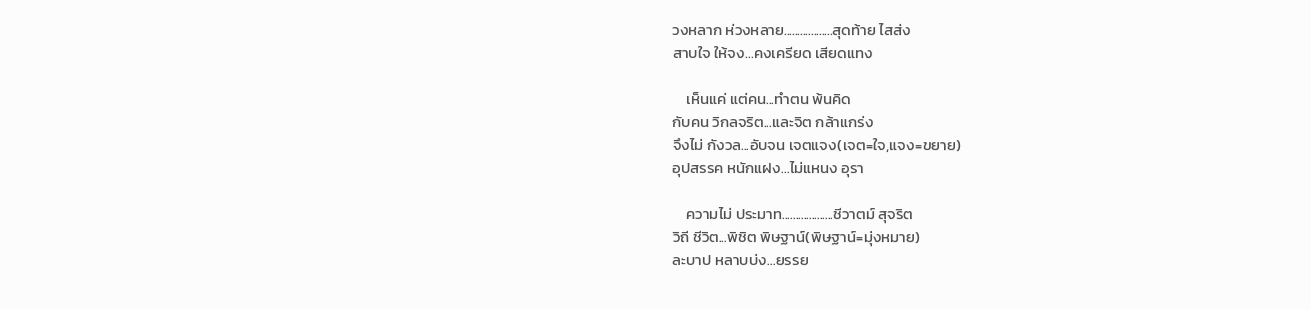วงหลาก ห่วงหลาย..................สุดท้าย ไสส่ง
สาบใจ ให้จง...คงเครียด เสียดแทง

    เห็นแค่ แต่คน...ทำตน พ้นคิด
กับคน วิกลจริต...และจิต กล้าแกร่ง
จึงไม่ กังวล...อับจน เจตแจง(เจต=ใจ,แจง=ขยาย)
อุปสรรค หนักแฝง...ไม่แหนง อุรา

    ความไม่ ประมาท...................ชีวาตม์ สุจริต
วิถี ชีวิต...พิชิต พิษฐาน์(พิษฐาน์=มุ่งหมาย)
ละบาป หลาบบ่ง...ยรรย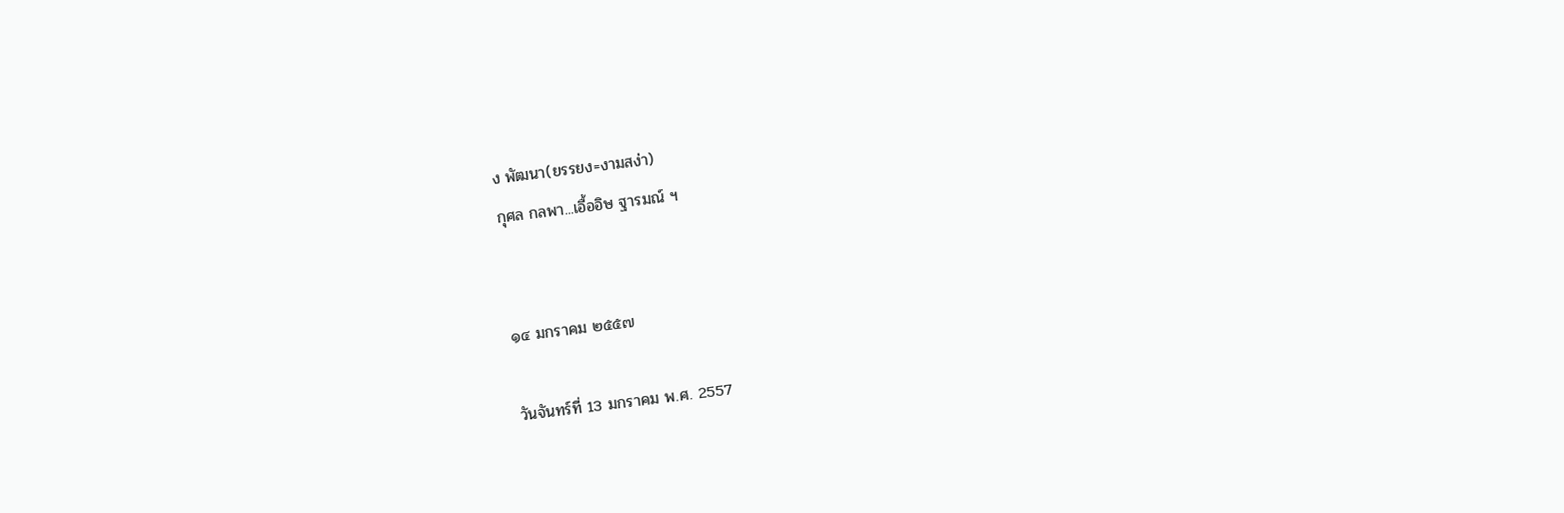ง พัฒนา(ยรรยง=งามสง่า)
กุศล กลพา...เอื้ออิษ ฐารมณ์ ฯ


๑๔ มกราคม ๒๕๕๗

วันจันทร์ที่ 13 มกราคม พ.ศ. 2557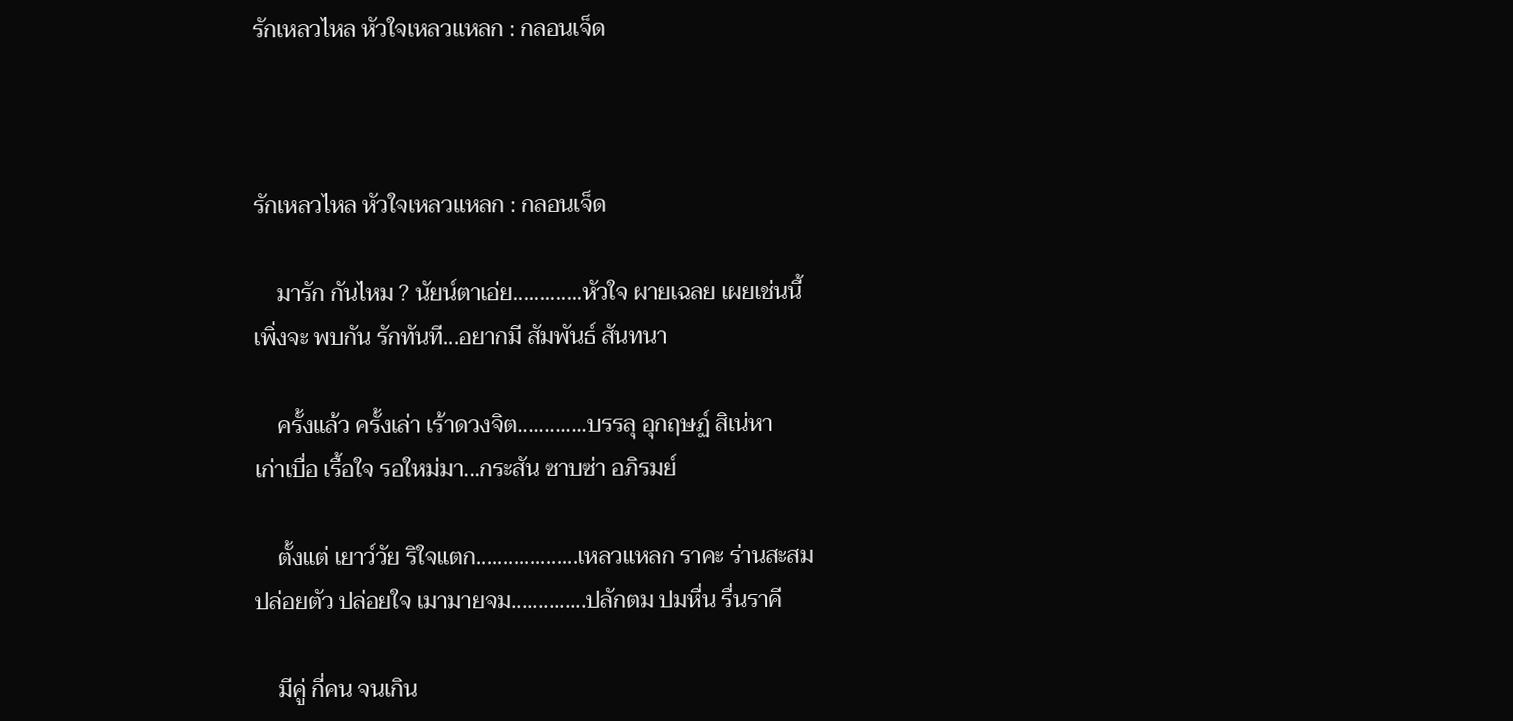รักเหลวไหล หัวใจเหลวแหลก : กลอนเจ็ด



รักเหลวไหล หัวใจเหลวแหลก : กลอนเจ็ด

    มารัก กันไหม ? นัยน์ตาเอ่ย.............หัวใจ ผายเฉลย เผยเช่นนี้
เพิ่งจะ พบกัน รักทันที...อยากมี สัมพันธ์ สันทนา

    ครั้งแล้ว ครั้งเล่า เร้าดวงจิต.............บรรลุ อุกฤษฏ์ สิเน่หา
เก่าเบื่อ เรื้อใจ รอใหม่มา...กระสัน ซาบซ่า อภิรมย์

    ตั้งแต่ เยาว์วัย ริใจแตก...................เหลวแหลก ราคะ ร่านสะสม
ปล่อยตัว ปล่อยใจ เมามายจม..............ปลักตม ปมหื่น รื่นราคี

    มีคู่ กี่คน จนเกิน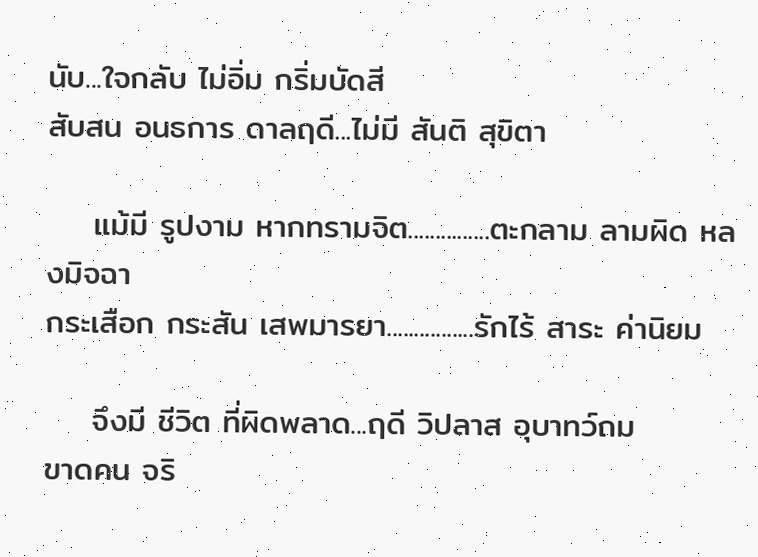นับ...ใจกลับ ไม่อิ่ม กริ่มบัดสี
สับสน อนธการ ดาลฤดี...ไม่มี สันติ สุขิตา

    แม้มี รูปงาม หากทรามจิต...............ตะกลาม ลามผิด หลงมิจฉา
กระเสือก กระสัน เสพมารยา................รักไร้ สาระ ค่านิยม

    จึงมี ชีวิต ที่ผิดพลาด...ฤดี วิปลาส อุบาทว์ถม
ขาดคน จริ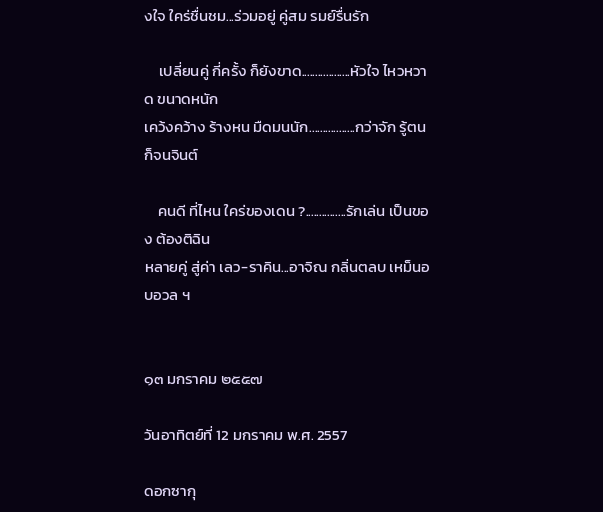งใจ ใคร่ชื่นชม...ร่วมอยู่ คู่สม รมย์รื่นรัก

    เปลี่ยนคู่ กี่ครั้ง ก็ยังขาด..................หัวใจ ไหวหวาด ขนาดหนัก
เคว้งคว้าง ร้างหน มืดมนนัก.................กว่าจัก รู้ตน ก็จนจินต์

    คนดี ที่ไหน ใคร่ของเดน ?...............รักเล่น เป็นของ ต้องติฉิน
หลายคู่ สู่ค่า เลว-ราคิน...อาจิณ กลิ่นตลบ เหม็นอบอวล ฯ


๑๓ มกราคม ๒๕๕๗

วันอาทิตย์ที่ 12 มกราคม พ.ศ. 2557

ดอกซากุ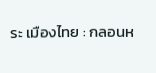ระ เมืองไทย : กลอนห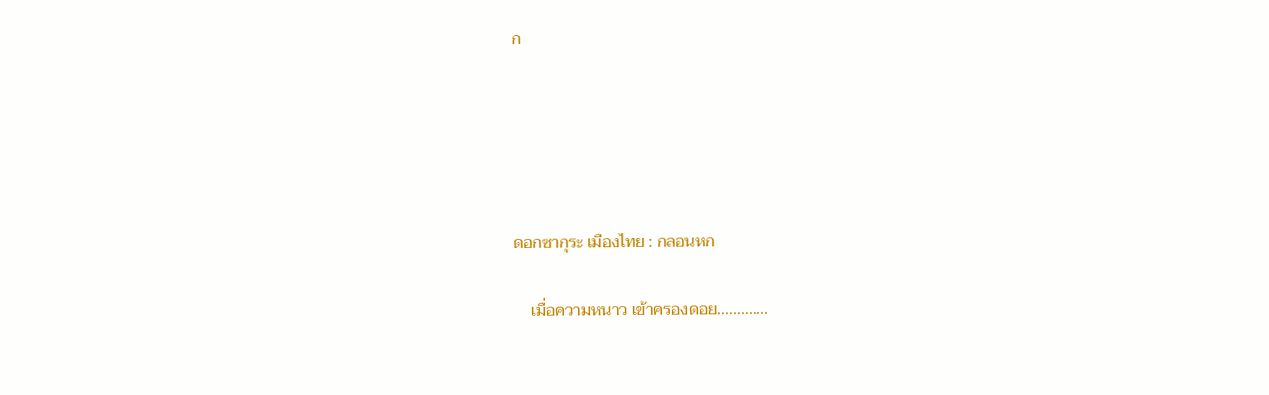ก





ดอกซากุระ เมืองไทย : กลอนหก

    เมื่อความหนาว เข้าครองดอย.............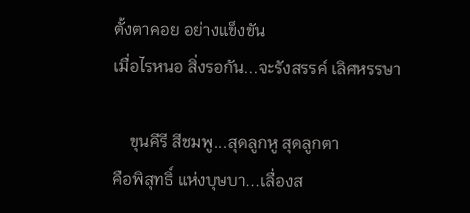ตั้งตาคอย อย่างแข็งขัน
เมื่อไรหนอ สิ่งรอกัน...จะรังสรรค์ เลิศหรรษา

    ขุนคีรี สีชมพู...สุดลูกหู สุดลูกตา
คือพิสุทธิ์ แห่งบุษบา...เลื่องส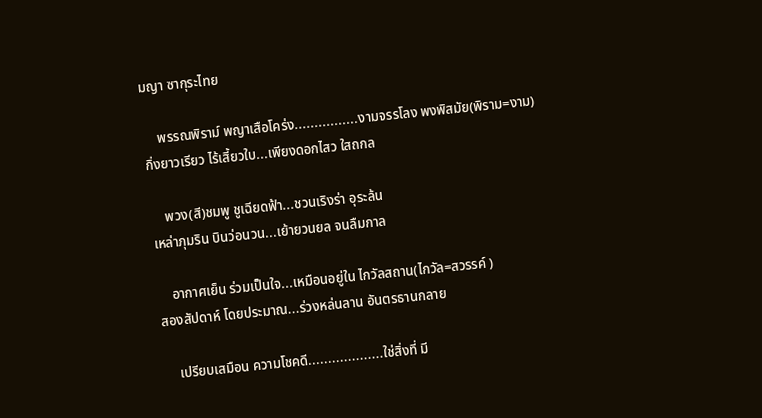มญา ซากุระไทย

    พรรณพิราม์ พญาเสือโคร่ง................งามจรรโลง พงพิสมัย(พิราม=งาม)
กิ่งยาวเรียว ไร้เสี้ยวใบ...เพียงดอกไสว ใสถกล

    พวง(สี)ชมพู ชูเฉียดฟ้า...ชวนเริงร่า อุระล้น
เหล่าภุมริน บินว่อนวน...เย้ายวนยล จนลืมกาล

    อากาศเย็น ร่วมเป็นใจ...เหมือนอยู่ใน ไกวัลสถาน(ไกวัล=สวรรค์ )
สองสัปดาห์ โดยประมาณ...ร่วงหล่นลาน อันตรธานกลาย

    เปรียบเสมือน ความโชคดี...................ใช่สิ่งที่ มี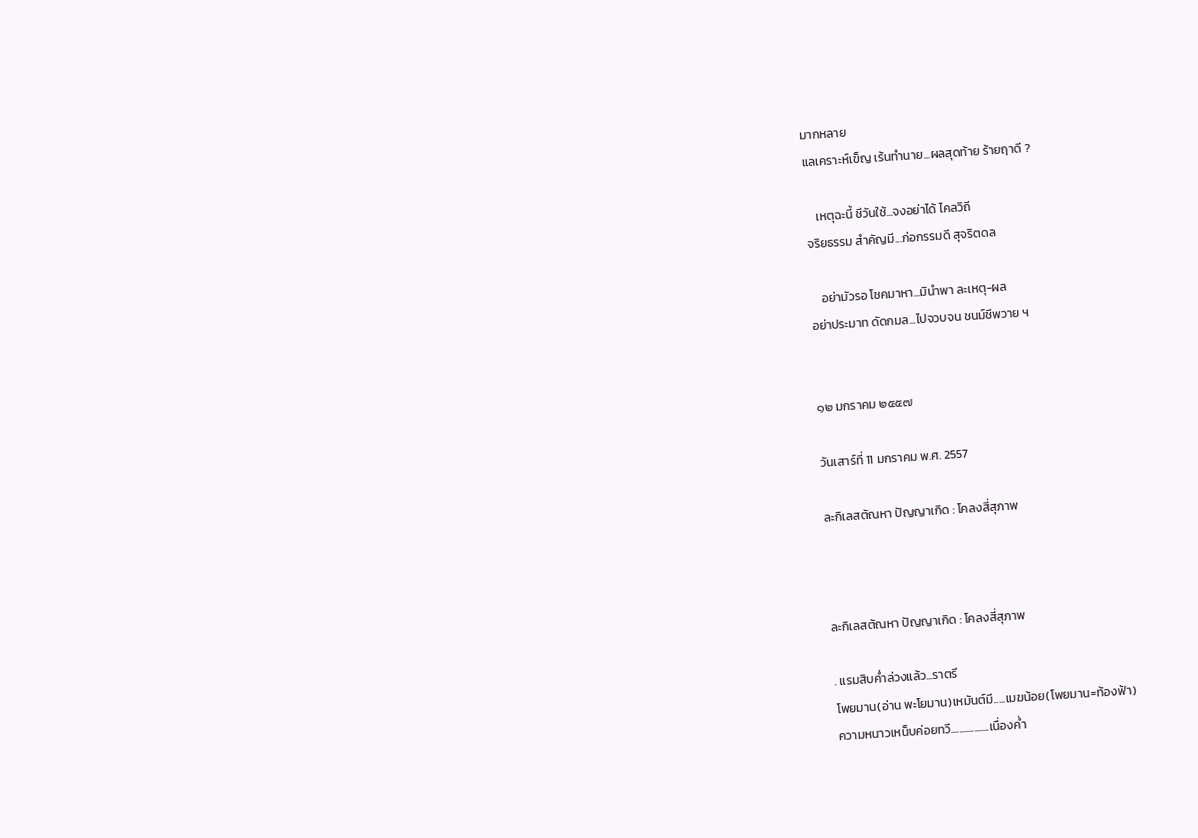มากหลาย
แลเคราะห์เข็ญ เร้นทำนาย...ผลสุดท้าย ร้ายฤาดี ?

    เหตุฉะนี้ ชีวันใช้...จงอย่าได้ ไคลวิถี
จริยธรรม สำคัญมี...ก่อกรรมดี สุจริตดล

    อย่ามัวรอ โชคมาหา...มินำพา ละเหตุ-ผล
อย่าประมาท ดัดกมล...ไปจวบจน ชนม์ชีพวาย ฯ


๑๒ มกราคม ๒๕๕๗

วันเสาร์ที่ 11 มกราคม พ.ศ. 2557

ละกิเลสตัณหา ปัญญาเกิด : โคลงสี่สุภาพ



ละกิเลสตัณหา ปัญญาเกิด : โคลงสี่สุภาพ

. แรมสิบค่ำล่วงแล้ว...ราตรี
โพยมาน(อ่าน พะโยมาน)เหมันต์มี.....เมฆน้อย(โพยมาน=ท้องฟ้า)
ความหนาวเหน็บค่อยทวี..................เนื่องค่ำ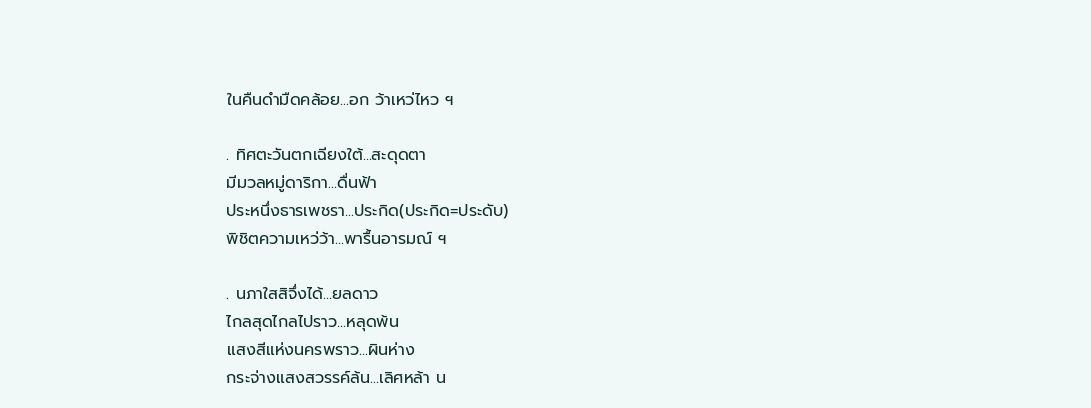ในคืนดำมืดคล้อย...อก ว้าเหว่ไหว ฯ

. ทิศตะวันตกเฉียงใต้...สะดุดตา
มีมวลหมู่ดาริกา...ดื่นฟ้า
ประหนึ่งธารเพชรา...ประกิด(ประกิด=ประดับ)
พิชิตความเหว่ว้า...พารื้นอารมณ์ ฯ

. นภาใสสิจึ่งได้...ยลดาว
ไกลสุดไกลไปราว...หลุดพ้น
แสงสีแห่งนครพราว...ผินห่าง
กระจ่างแสงสวรรค์ล้น...เลิศหล้า น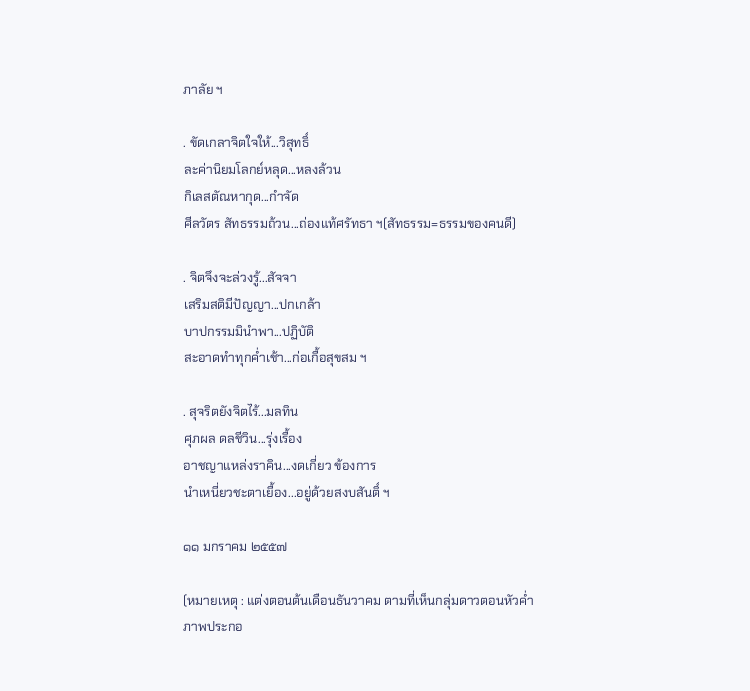ภาลัย ฯ

. ขัดเกลาจิตใจให้...วิสุทธิ์
ละค่านิยมโลกย์หลุด...หลงล้วน
กิเลสตัณหากุด...กำจัด
ศีลวัตร สัทธรรมถ้วน...ถ่องแท้ศรัทธา ฯ(สัทธรรม=ธรรมของคนดี)

. จิตจึงจะล่วงรู้...สัจจา
เสริมสติมีปัญญา...ปกเกล้า
บาปกรรมมินำพา...ปฏิบัติ
สะอาดทำทุกค่ำเช้า...ก่อเกื้อสุขสม ฯ

. สุจริตยังจิตไร้...มลทิน
ศุภผล ดลชีวิน...รุ่งเรื้อง
อาชญาแหล่งราคิน...งดเกี่ยว ข้องการ
นำเหนี่ยวชะตาเยื้อง...อยู่ด้วยสงบสันติ์ ฯ

๑๑ มกราคม ๒๕๕๗

(หมายเหตุ : แต่งตอนต้นเดือนธันวาคม ตามที่เห็นกลุ่มดาวตอนหัวค่ำ
ภาพประกอ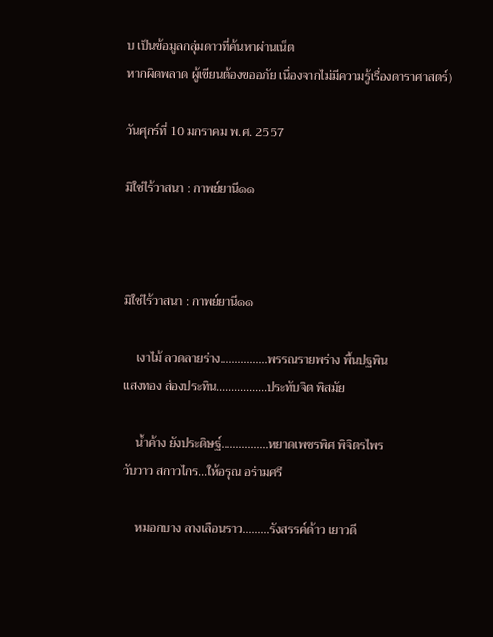บ เป็นข้อมูลกลุ่มดาวที่ค้นหาผ่านเน็ต
หากผิดพลาด ผู้เขียนต้องขออภัย เนื่องจากไม่มีความรู้เรื่องดาราศาสตร์)

วันศุกร์ที่ 10 มกราคม พ.ศ. 2557

มิใช่ไร้วาสนา : กาพย์ยานี๑๑



มิใช่ไร้วาสนา : กาพย์ยานี๑๑

    เงาไม้ ลวดลายร่าง................พรรณรายพร่าง พื้นปฐพิน
แสงทอง ส่องประทิน.................ประทับจิต พิสมัย

    น้ำค้าง ยังประดิษฐ์................หยาดเพชรพิศ พิจิตรไพร
วับวาว สกาวไกร...ให้อรุณ อร่ามศรี

    หมอกบาง ลางเลือนราว.........รังสรรค์ด้าว เยาวดี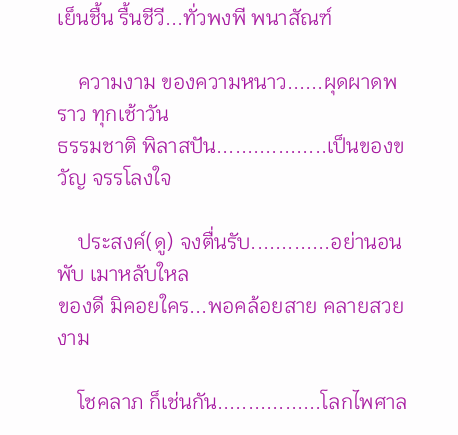เย็นชื้น รื้นชีวี...ทั่วพงพี พนาสัณฑ์

    ความงาม ของความหนาว......ผุดผาดพราว ทุกเช้าวัน
ธรรมชาติ พิลาสปัน..................เป็นของขวัญ จรรโลงใจ

    ประสงค์(ดู) จงตื่นรับ.............อย่านอนพับ เมาหลับใหล
ของดี มิคอยใคร...พอคล้อยสาย คลายสวยงาม

    โชคลาภ ก็เช่นกัน.................โลกไพศาล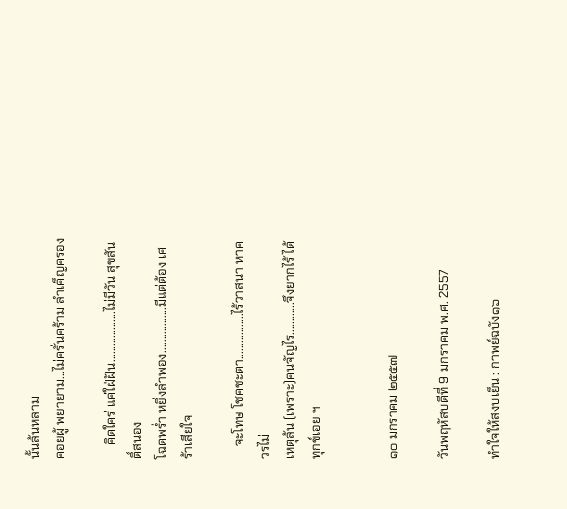นั้นล้นหลาม
คอยผู้ พยายาม...ไม่ครั่นคร้าม ลำเค็ญครอง

    คิดใคร่ แค่ใฝ่ฝัน...................ไม่มีวัน สุขสันติ์สนอง
โฉดพร่ำ หยิ่งลำพอง.................มีแต่ต้อง เศร้าเสียใจ

    จะโทษ โชคชะตา.................ไร้วาสนา หาควรไม่
เหตุล้น (เพราะ)คนจัญไร............จึงยากไร้ ได้ทุกข์เอย ฯ


๑๐ มกราคม ๒๕๕๗

วันพฤหัสบดีที่ 9 มกราคม พ.ศ. 2557

ทำใจให้สงบเย็น : กาพย์ฉบัง๑๖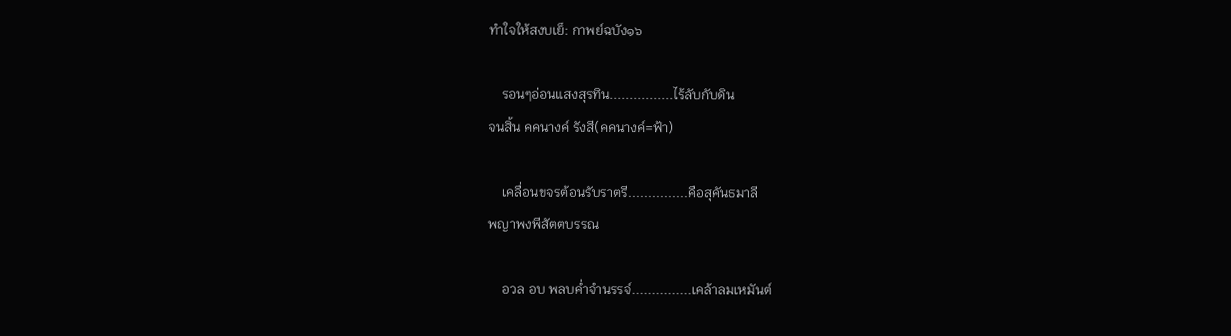ทำใจให้สงบเย็: กาพย์ฉบัง๑๖

    รอนๆอ่อนแสงสุรทิน................ไร้ลับกับดิน
จนสิ้น คคนางค์ รังสี(คคนางค์=ฟ้า)

    เคลื่อนขจรต้อนรับราตรี...............คือสุคันธมาลี
พญาพงพีสัตตบรรณ

    อวล อบ พลบค่ำจำนรรจ์...............เคล้าลมเหมันต์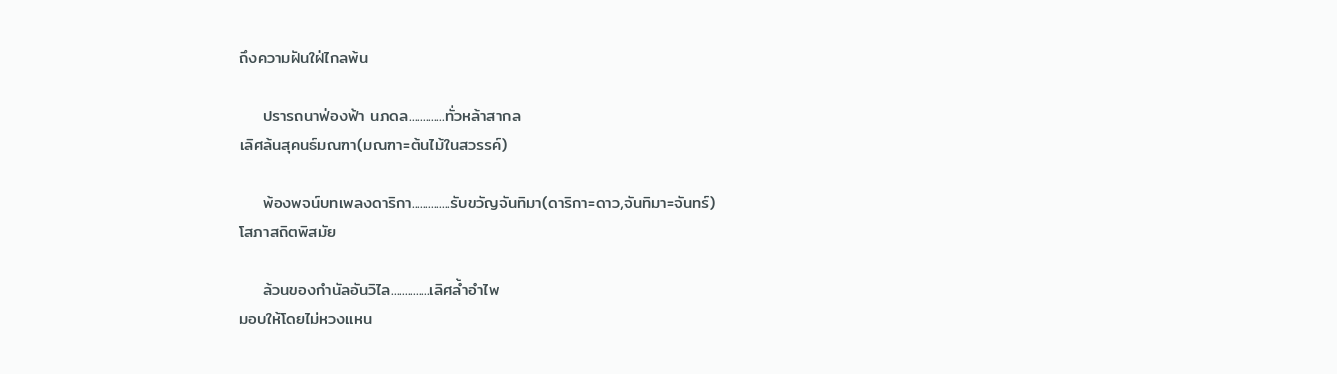ถึงความฝันใฝ่ไกลพ้น

    ปรารถนาฟ่องฟ้า นภดล.............ทั่วหล้าสากล
เลิศล้นสุคนธ์มณฑา(มณฑา=ต้นไม้ในสวรรค์)

    พ้องพจน์บทเพลงดาริกา..............รับขวัญจันทิมา(ดาริกา=ดาว,จันทิมา=จันทร์)
โสภาสถิตพิสมัย

    ล้วนของกำนัลอันวิไล..............เลิศล้ำอำไพ
มอบให้โดยไม่หวงแหน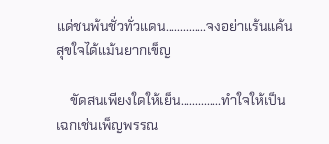แด่ชนพ้นชั่วทั่วแดน..............จงอย่าแร้นแค้น
สุขใจได้แม้นยากเข็ญ

    ขัดสนเพียงใดให้เย็น..............ทำใจให้เป็น
เฉกเช่นเพ็ญพรรณ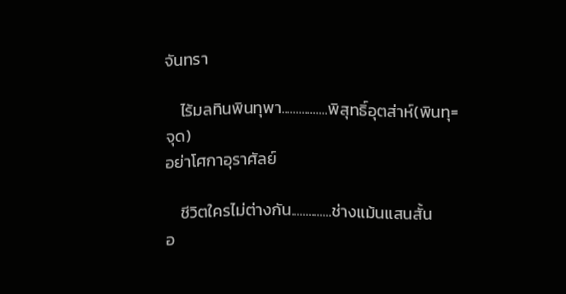จันทรา

    ไร้มลทินพินทุพา................พิสุทธิ์อุตส่าห์(พินทุ=จุด)
อย่าโศกาอุราศัลย์

    ชีวิตใครไม่ต่างกัน..............ช่างแม้นแสนสั้น
อ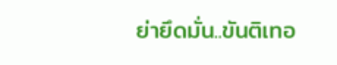ย่ายึดมั่น..ขันติเทอ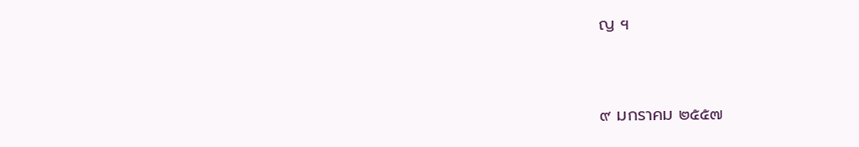ญ ฯ


๙ มกราคม ๒๕๕๗